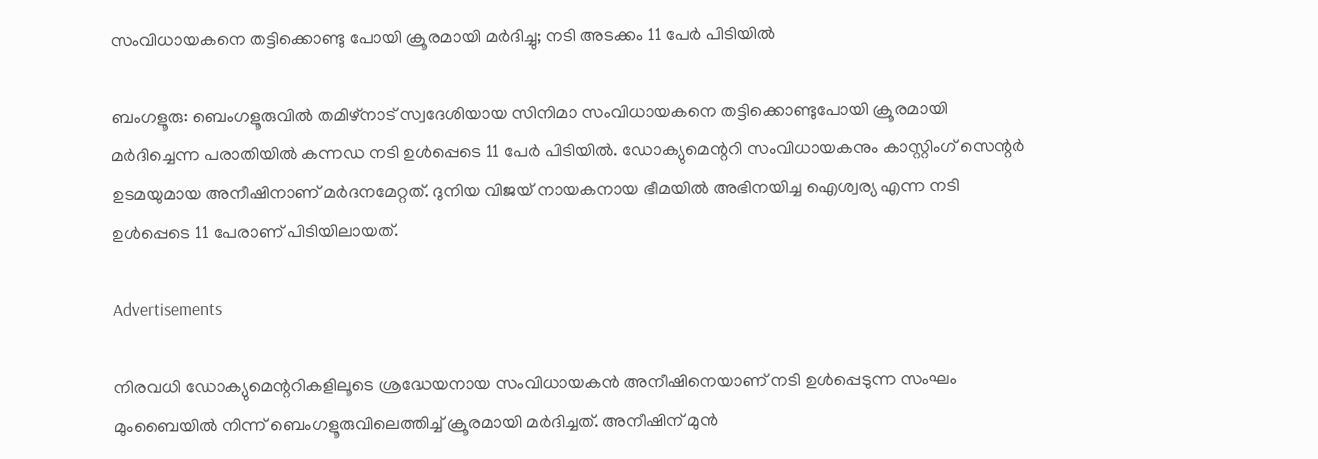സംവിധായകനെ തട്ടിക്കൊണ്ടു പോയി ക്രൂരമായി മർദിച്ചു; നടി അടക്കം 11 പേർ പിടിയിൽ

ബംഗളൂരു: ബെംഗളൂരുവില്‍ തമിഴ്നാട് സ്വദേശിയായ സിനിമാ സംവിധായകനെ തട്ടിക്കൊണ്ടുപോയി ക്രൂരമായി മർദിച്ചെന്ന പരാതിയില്‍ കന്നഡ നടി ഉള്‍പ്പെടെ 11 പേർ പിടിയില്‍. ഡോക്യുമെന്ററി സംവിധായകനും കാസ്റ്റിംഗ് സെന്റർ ഉടമയുമായ അനീഷിനാണ് മർദനമേറ്റത്. ദുനിയ വിജയ് നായകനായ ഭീമയില്‍ അഭിനയിച്ച ഐശ്വര്യ എന്ന നടി ഉള്‍പ്പെടെ 11 പേരാണ് പിടിയിലായത്.

Advertisements

നിരവധി ഡോക്യുമെന്ററികളിലൂടെ ശ്രദ്ധേയനായ സംവിധായകൻ അനീഷിനെയാണ് നടി ഉള്‍പ്പെടുന്ന സംഘം മുംബൈയില്‍ നിന്ന് ബെംഗളൂരുവിലെത്തിച്ച്‌ ക്രൂരമായി മർദിച്ചത്. അനീഷിന് മുൻ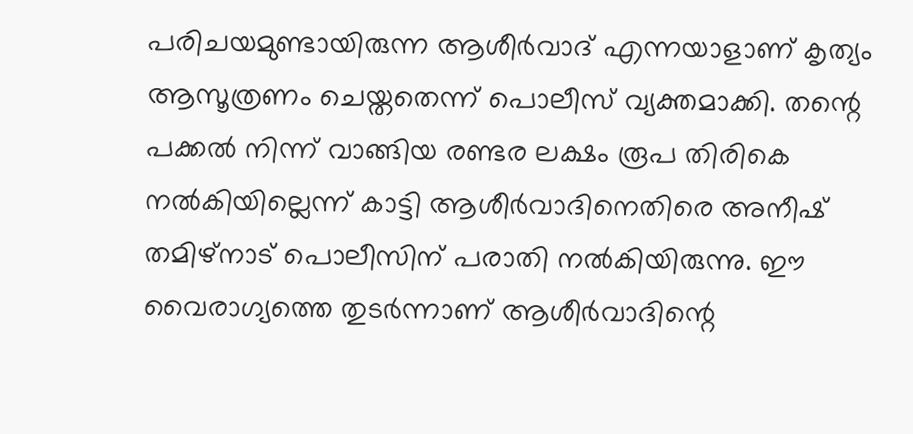പരിചയമുണ്ടായിരുന്ന ആശീർവാദ് എന്നയാളാണ് കൃത്യം ആസൂത്രണം ചെയ്തതെന്ന് പൊലീസ് വ്യക്തമാക്കി. തന്റെ പക്കല്‍ നിന്ന് വാങ്ങിയ രണ്ടര ലക്ഷം രൂപ തിരികെ നല്‍കിയില്ലെന്ന് കാട്ടി ആശീർവാദിനെതിരെ അനീഷ് തമിഴ്നാട് പൊലീസിന് പരാതി നല്‍കിയിരുന്നു. ഈ വൈരാഗ്യത്തെ തുടർന്നാണ് ആശീർവാദിന്റെ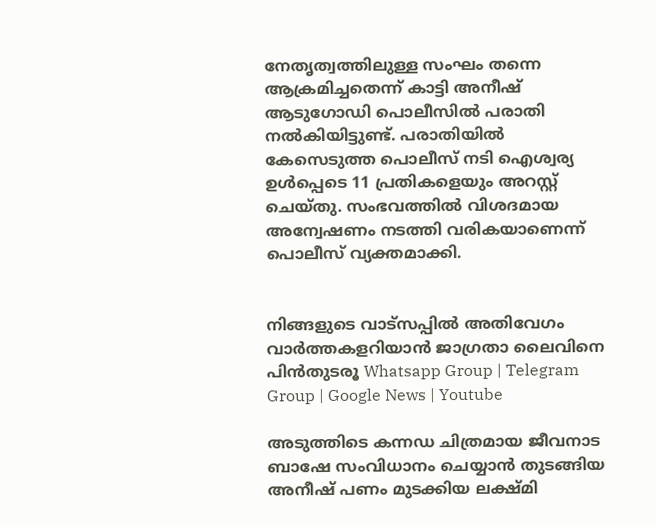നേതൃത്വത്തിലുള്ള സംഘം തന്നെ ആക്രമിച്ചതെന്ന് കാട്ടി അനീഷ് ആടുഗോഡി പൊലീസില്‍ പരാതി നല്‍കിയിട്ടുണ്ട്. പരാതിയില്‍ കേസെടുത്ത പൊലീസ് നടി ഐശ്വര്യ ഉള്‍പ്പെടെ 11 പ്രതികളെയും അറസ്റ്റ് ചെയ്തു. സംഭവത്തില്‍ വിശദമായ അന്വേഷണം നടത്തി വരികയാണെന്ന് പൊലീസ് വ്യക്തമാക്കി.


നിങ്ങളുടെ വാട്സപ്പിൽ അതിവേഗം വാർത്തകളറിയാൻ ജാഗ്രതാ ലൈവിനെ പിൻതുടരൂ Whatsapp Group | Telegram Group | Google News | Youtube

അടുത്തിടെ കന്നഡ ചിത്രമായ ജീവനാട ബാഷേ സംവിധാനം ചെയ്യാൻ തുടങ്ങിയ അനീഷ് പണം മുടക്കിയ ലക്ഷ്മി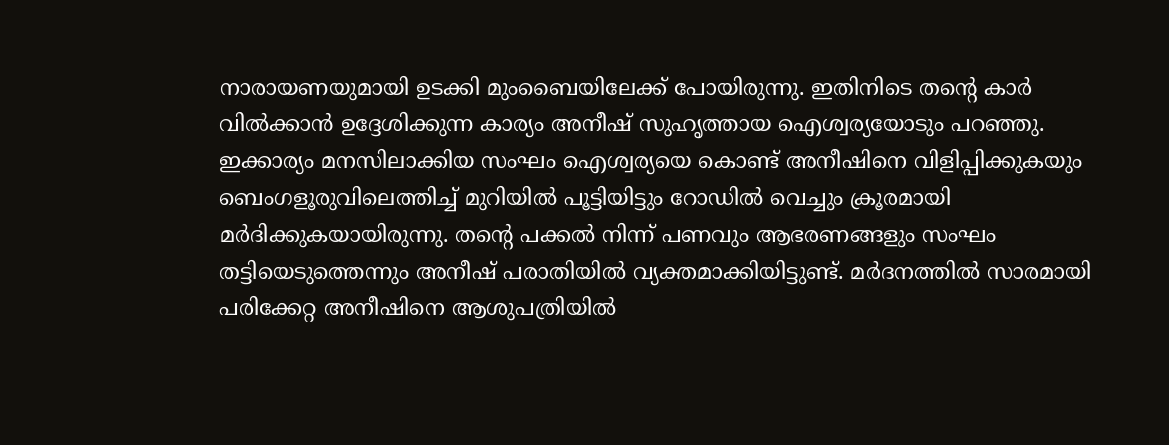നാരായണയുമായി ഉടക്കി മുംബൈയിലേക്ക് പോയിരുന്നു. ഇതിനിടെ തന്റെ കാർ വില്‍ക്കാൻ ഉദ്ദേശിക്കുന്ന കാര്യം അനീഷ് സുഹൃത്തായ ഐശ്വര്യയോടും പറഞ്ഞു. ഇക്കാര്യം മനസിലാക്കിയ സംഘം ഐശ്വര്യയെ കൊണ്ട് അനീഷിനെ വിളിപ്പിക്കുകയും ബെംഗളൂരുവിലെത്തിച്ച്‌ മുറിയില്‍ പൂട്ടിയിട്ടും റോഡില്‍ വെച്ചും ക്രൂരമായി മർദിക്കുകയായിരുന്നു. തന്റെ പക്കല്‍ നിന്ന് പണവും ആഭരണങ്ങളും സംഘം തട്ടിയെടുത്തെന്നും അനീഷ് പരാതിയില്‍ വ്യക്തമാക്കിയിട്ടുണ്ട്. മർദനത്തില്‍ സാരമായി പരിക്കേറ്റ അനീഷിനെ ആശുപത്രിയില്‍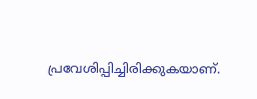പ്രവേശിപ്പിച്ചിരിക്കുകയാണ്.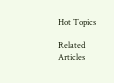Hot Topics

Related Articles